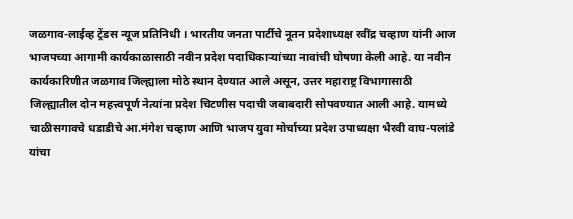जळगाव-लाईव्ह ट्रेंडस न्यूज प्रतिनिधी । भारतीय जनता पार्टीचे नूतन प्रदेशाध्यक्ष रवींद्र चव्हाण यांनी आज भाजपच्या आगामी कार्यकाळासाठी नवीन प्रदेश पदाधिकाऱ्यांच्या नावांची घोषणा केली आहे. या नवीन कार्यकारिणीत जळगाव जिल्ह्याला मोठे स्थान देण्यात आले असून, उत्तर महाराष्ट्र विभागासाठी जिल्ह्यातील दोन महत्त्वपूर्ण नेत्यांना प्रदेश चिटणीस पदाची जबाबदारी सोपवण्यात आली आहे. यामध्ये चाळीसगावचे धडाडीचे आ.मंगेश चव्हाण आणि भाजप युवा मोर्चाच्या प्रदेश उपाध्यक्षा भैरवी वाघ-पलांडे यांचा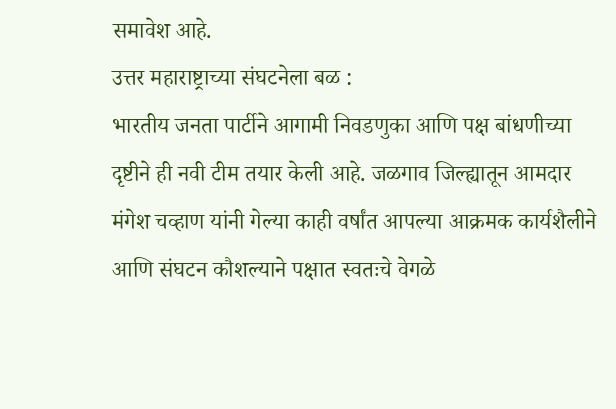समावेश आहे.
उत्तर महाराष्ट्राच्या संघटनेला बळ :
भारतीय जनता पार्टीने आगामी निवडणुका आणि पक्ष बांधणीच्या दृष्टीने ही नवी टीम तयार केली आहे. जळगाव जिल्ह्यातून आमदार मंगेश चव्हाण यांनी गेल्या काही वर्षांत आपल्या आक्रमक कार्यशैलीने आणि संघटन कौशल्याने पक्षात स्वतःचे वेगळे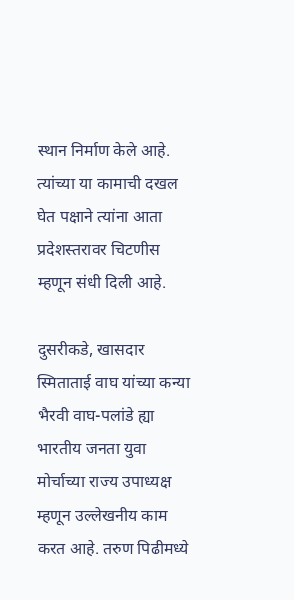स्थान निर्माण केले आहे. त्यांच्या या कामाची दखल घेत पक्षाने त्यांना आता प्रदेशस्तरावर चिटणीस म्हणून संधी दिली आहे.

दुसरीकडे, खासदार स्मिताताई वाघ यांच्या कन्या भैरवी वाघ-पलांडे ह्या भारतीय जनता युवा मोर्चाच्या राज्य उपाध्यक्ष म्हणून उल्लेखनीय काम करत आहे. तरुण पिढीमध्ये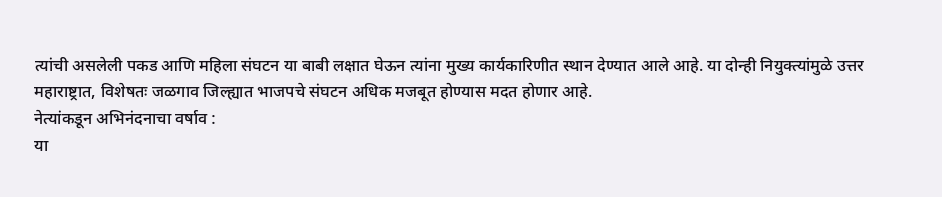त्यांची असलेली पकड आणि महिला संघटन या बाबी लक्षात घेऊन त्यांना मुख्य कार्यकारिणीत स्थान देण्यात आले आहे. या दोन्ही नियुक्त्यांमुळे उत्तर महाराष्ट्रात, विशेषतः जळगाव जिल्ह्यात भाजपचे संघटन अधिक मजबूत होण्यास मदत होणार आहे.
नेत्यांकडून अभिनंदनाचा वर्षाव :
या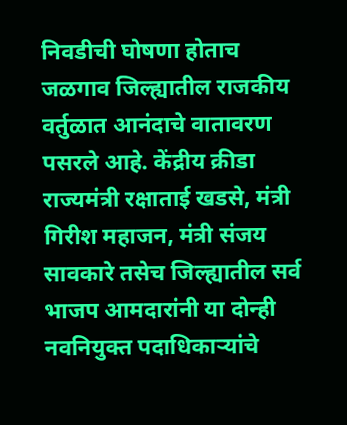निवडीची घोषणा होताच जळगाव जिल्ह्यातील राजकीय वर्तुळात आनंदाचे वातावरण पसरले आहे. केंद्रीय क्रीडा राज्यमंत्री रक्षाताई खडसे, मंत्री गिरीश महाजन, मंत्री संजय सावकारे तसेच जिल्ह्यातील सर्व भाजप आमदारांनी या दोन्ही नवनियुक्त पदाधिकाऱ्यांचे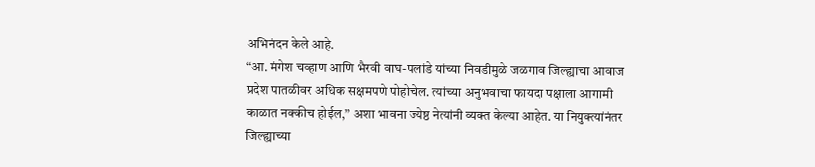अभिनंदन केले आहे.
“आ. मंगेश चव्हाण आणि भैरवी वाघ-पलांडे यांच्या निवडीमुळे जळगाव जिल्ह्याचा आवाज प्रदेश पातळीवर अधिक सक्षमपणे पोहोचेल. त्यांच्या अनुभवाचा फायदा पक्षाला आगामी काळात नक्कीच होईल,” अशा भावना ज्येष्ठ नेत्यांनी व्यक्त केल्या आहेत. या नियुक्त्यांनंतर जिल्ह्याच्या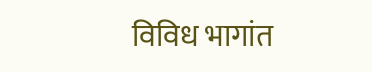विविध भागांत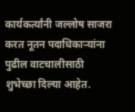कार्यकर्त्यांनी जल्लोष साजरा करत नूतन पदाधिकाऱ्यांना पुढील वाटचालीसाठी शुभेच्छा दिल्या आहेत.